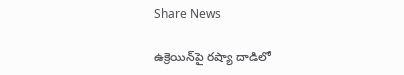Share News

ఉక్రెయిన్‌పై రష్యా దాడిలో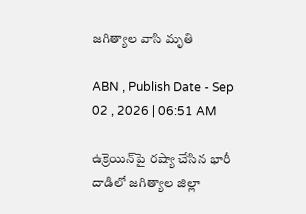జగిత్యాల వాసి మృతి

ABN , Publish Date - Sep 02 , 2026 | 06:51 AM

ఉక్రెయిన్‌పై రష్యా చేసిన భారీ దాడిలో జగిత్యాల జిల్లా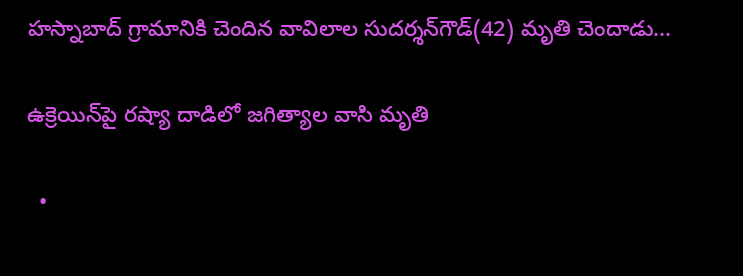హస్నాబాద్‌ గ్రామానికి చెందిన వావిలాల సుదర్శన్‌గౌడ్‌(42) మృతి చెందాడు...

ఉక్రెయిన్‌పై రష్యా దాడిలో జగిత్యాల వాసి మృతి

  •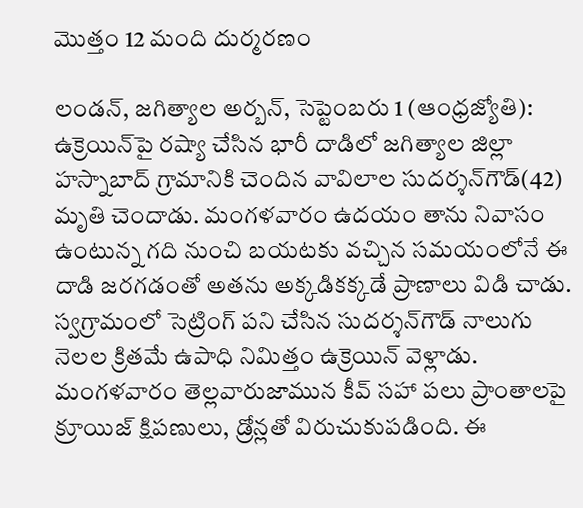మొత్తం 12 మంది దుర్మరణం

లండన్‌, జగిత్యాల అర్బన్‌, సెప్టెంబరు 1 (ఆంధ్రజ్యోతి): ఉక్రెయిన్‌పై రష్యా చేసిన భారీ దాడిలో జగిత్యాల జిల్లా హస్నాబాద్‌ గ్రామానికి చెందిన వావిలాల సుదర్శన్‌గౌడ్‌(42) మృతి చెందాడు. మంగళవారం ఉదయం తాను నివాసం ఉంటున్న గది నుంచి బయటకు వచ్చిన సమయంలోనే ఈ దాడి జరగడంతో అతను అక్కడికక్కడే ప్రాణాలు విడి చాడు. స్వగ్రామంలో సెట్రింగ్‌ పని చేసిన సుదర్శన్‌గౌడ్‌ నాలుగు నెలల క్రితమే ఉపాధి నిమిత్తం ఉక్రెయిన్‌ వెళ్లాడు. మంగళవారం తెల్లవారుజామున కీవ్‌ సహా పలు ప్రాంతాలపై క్రూయిజ్‌ క్షిపణులు, డ్రోన్లతో విరుచుకుపడింది. ఈ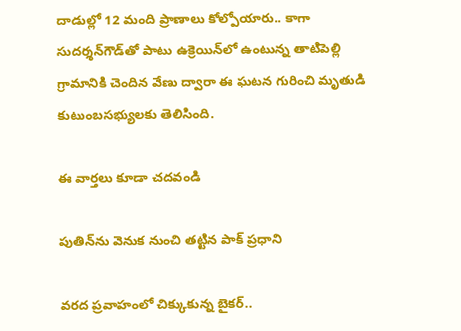దాడుల్లో 12 మంది ప్రాణాలు కోల్పోయారు.. కాగా సుదర్శన్‌గౌడ్‌తో పాటు ఉక్రెయిన్‌లో ఉంటున్న తాటిపెల్లి గ్రామానికి చెందిన వేణు ద్వారా ఈ ఘటన గురించి మృతుడి కుటుంబసభ్యులకు తెలిసింది.

ఈ వార్తలు కూడా చదవండి

పుతిన్‌ను వెనుక నుంచి తట్టిన పాక్ ప్రధాని

వరద ప్రవాహంలో చిక్కుకున్న బైకర్..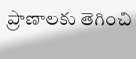ప్రాణాలకు తెగించి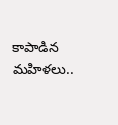కాపాడిన మహిళలు..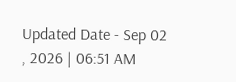Updated Date - Sep 02 , 2026 | 06:51 AM